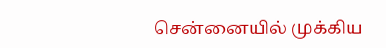சென்னையில் முக்கிய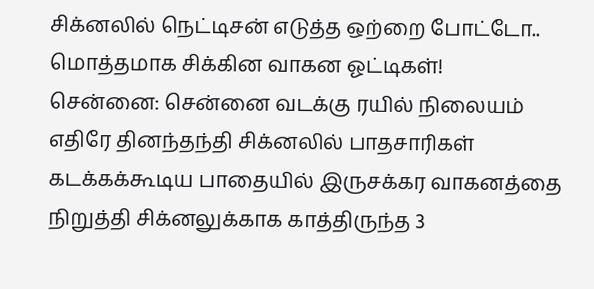சிக்னலில் நெட்டிசன் எடுத்த ஒற்றை போட்டோ.. மொத்தமாக சிக்கின வாகன ஓட்டிகள்!
சென்னை: சென்னை வடக்கு ரயில் நிலையம் எதிரே தினந்தந்தி சிக்னலில் பாதசாரிகள் கடக்கக்கூடிய பாதையில் இருசக்கர வாகனத்தை நிறுத்தி சிக்னலுக்காக காத்திருந்த 3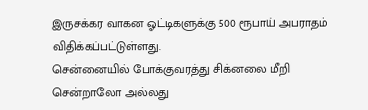இருசக்கர வாகன ஓட்டிகளுக்கு 500 ரூபாய் அபராதம் விதிக்கப்பட்டுள்ளது.
சென்னையில் போக்குவரத்து சிக்னலை மீறி சென்றாலோ அல்லது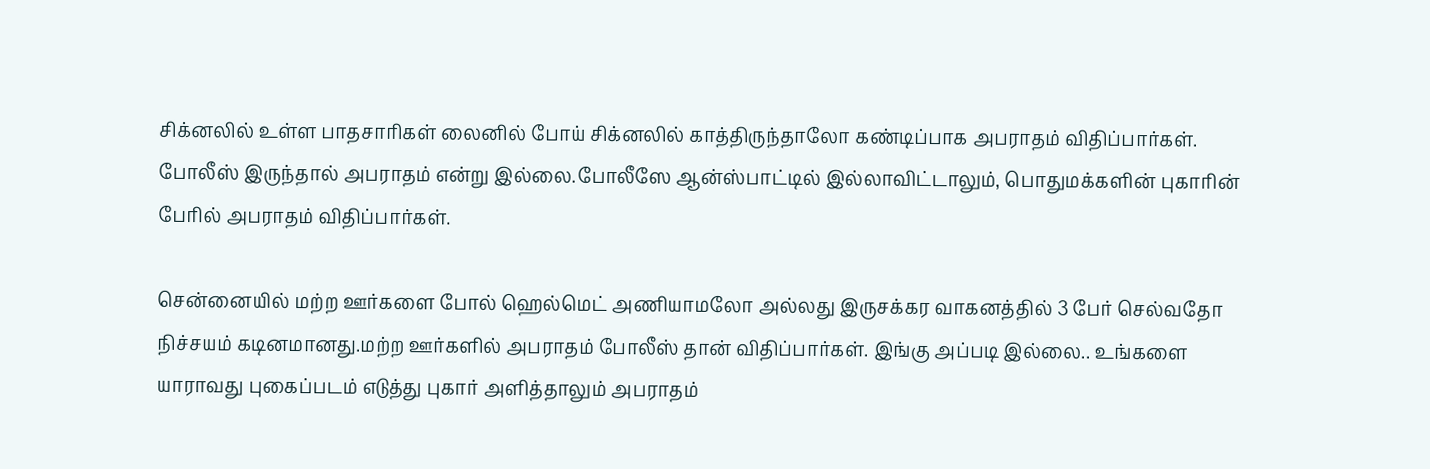சிக்னலில் உள்ள பாதசாரிகள் லைனில் போய் சிக்னலில் காத்திருந்தாலோ கண்டிப்பாக அபராதம் விதிப்பார்கள். போலீஸ் இருந்தால் அபராதம் என்று இல்லை.போலீஸே ஆன்ஸ்பாட்டில் இல்லாவிட்டாலும், பொதுமக்களின் புகாரின் பேரில் அபராதம் விதிப்பார்கள்.

சென்னையில் மற்ற ஊர்களை போல் ஹெல்மெட் அணியாமலோ அல்லது இருசக்கர வாகனத்தில் 3 பேர் செல்வதோ நிச்சயம் கடினமானது.மற்ற ஊர்களில் அபராதம் போலீஸ் தான் விதிப்பார்கள். இங்கு அப்படி இல்லை.. உங்களை யாராவது புகைப்படம் எடுத்து புகார் அளித்தாலும் அபராதம்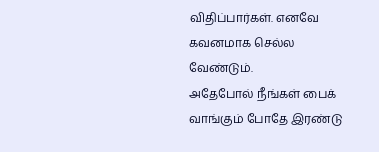விதிப்பார்கள். எனவே கவனமாக செல்ல வேண்டும்.
அதேபோல் நீங்கள் பைக் வாங்கும் போதே இரண்டு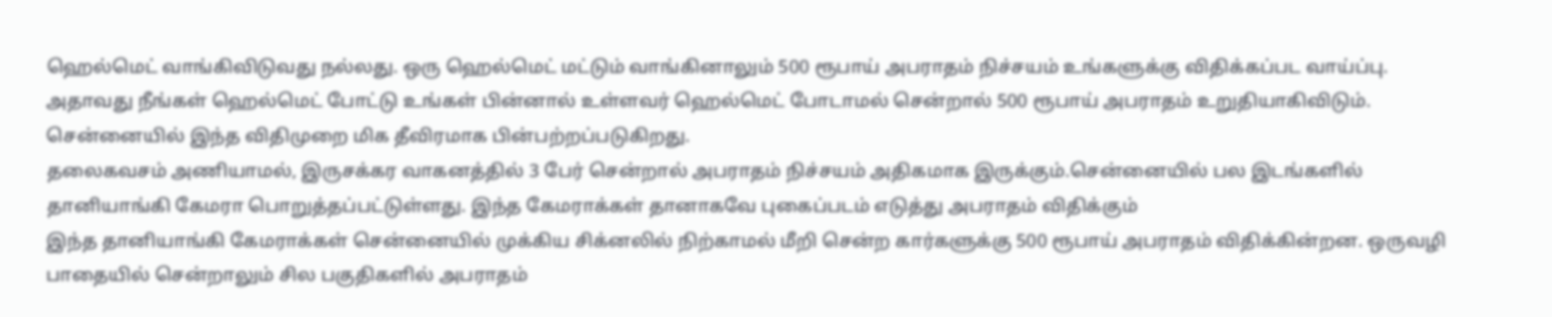ஹெல்மெட் வாங்கிவிடுவது நல்லது. ஒரு ஹெல்மெட் மட்டும் வாங்கினாலும் 500 ரூபாய் அபராதம் நிச்சயம் உங்களுக்கு விதிக்கப்பட வாய்ப்பு. அதாவது நீங்கள் ஹெல்மெட் போட்டு உங்கள் பின்னால் உள்ளவர் ஹெல்மெட் போடாமல் சென்றால் 500 ரூபாய் அபராதம் உறுதியாகிவிடும். சென்னையில் இந்த விதிமுறை மிக தீவிரமாக பின்பற்றப்படுகிறது.
தலைகவசம் அணியாமல், இருசக்கர வாகனத்தில் 3 பேர் சென்றால் அபராதம் நிச்சயம் அதிகமாக இருக்கும்.சென்னையில் பல இடங்களில் தானியாங்கி கேமரா பொறுத்தப்பட்டுள்ளது. இந்த கேமராக்கள் தானாகவே புகைப்படம் எடுத்து அபராதம் விதிக்கும்
இந்த தானியாங்கி கேமராக்கள் சென்னையில் முக்கிய சிக்னலில் நிற்காமல் மீறி சென்ற கார்களுக்கு 500 ரூபாய் அபராதம் விதிக்கின்றன. ஒருவழி பாதையில் சென்றாலும் சில பகுதிகளில் அபராதம்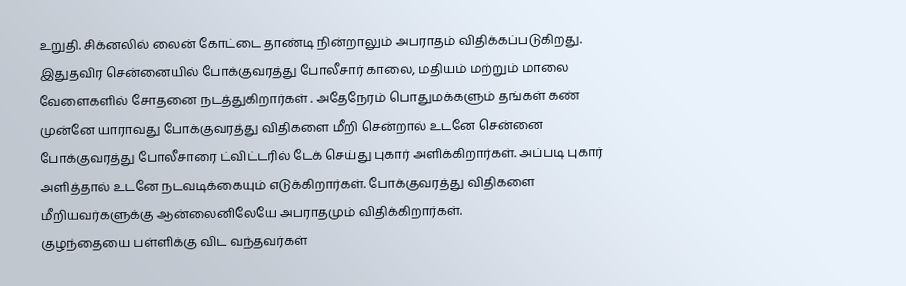உறுதி. சிக்னலில் லைன் கோட்டை தாண்டி நின்றாலும் அபராதம் விதிக்கப்படுகிறது.
இதுதவிர சென்னையில் போக்குவரத்து போலீசார் காலை, மதியம் மற்றும் மாலை வேளைகளில் சோதனை நடத்துகிறார்கள் . அதேநேரம் பொதுமக்களும் தங்கள் கண் முன்னே யாராவது போக்குவரத்து விதிகளை மீறி சென்றால் உடனே சென்னை போக்குவரத்து போலீசாரை ட்விட்டரில் டேக் செய்து புகார் அளிக்கிறார்கள். அப்படி புகார் அளித்தால் உடனே நடவடிக்கையும் எடுக்கிறார்கள். போக்குவரத்து விதிகளை மீறியவர்களுக்கு ஆன்லைனிலேயே அபராதமும் விதிக்கிறார்கள்.
குழந்தையை பள்ளிக்கு விட வந்தவர்கள்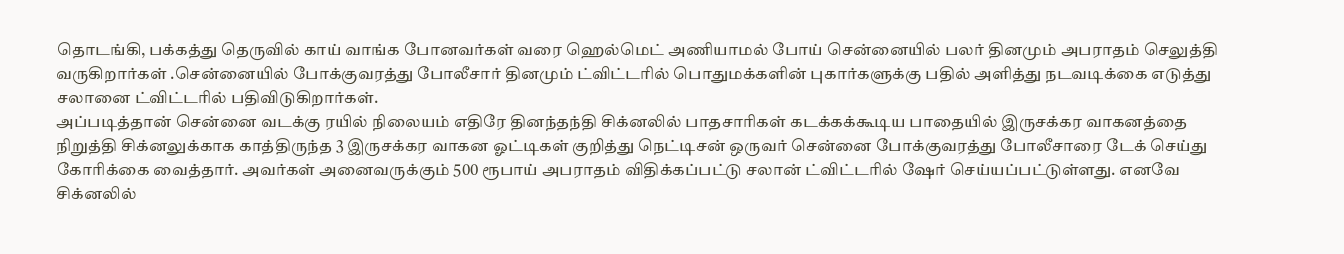தொடங்கி, பக்கத்து தெருவில் காய் வாங்க போனவர்கள் வரை ஹெல்மெட் அணியாமல் போய் சென்னையில் பலர் தினமும் அபராதம் செலுத்தி வருகிறார்கள் .சென்னையில் போக்குவரத்து போலீசார் தினமும் ட்விட்டரில் பொதுமக்களின் புகார்களுக்கு பதில் அளித்து நடவடிக்கை எடுத்து சலானை ட்விட்டரில் பதிவிடுகிறார்கள்.
அப்படித்தான் சென்னை வடக்கு ரயில் நிலையம் எதிரே தினந்தந்தி சிக்னலில் பாதசாரிகள் கடக்கக்கூடிய பாதையில் இருசக்கர வாகனத்தை நிறுத்தி சிக்னலுக்காக காத்திருந்த 3 இருசக்கர வாகன ஓட்டிகள் குறித்து நெட்டிசன் ஒருவர் சென்னை போக்குவரத்து போலீசாரை டேக் செய்து கோரிக்கை வைத்தார். அவர்கள் அனைவருக்கும் 500 ரூபாய் அபராதம் விதிக்கப்பட்டு சலான் ட்விட்டரில் ஷேர் செய்யப்பட்டுள்ளது. எனவே சிக்னலில்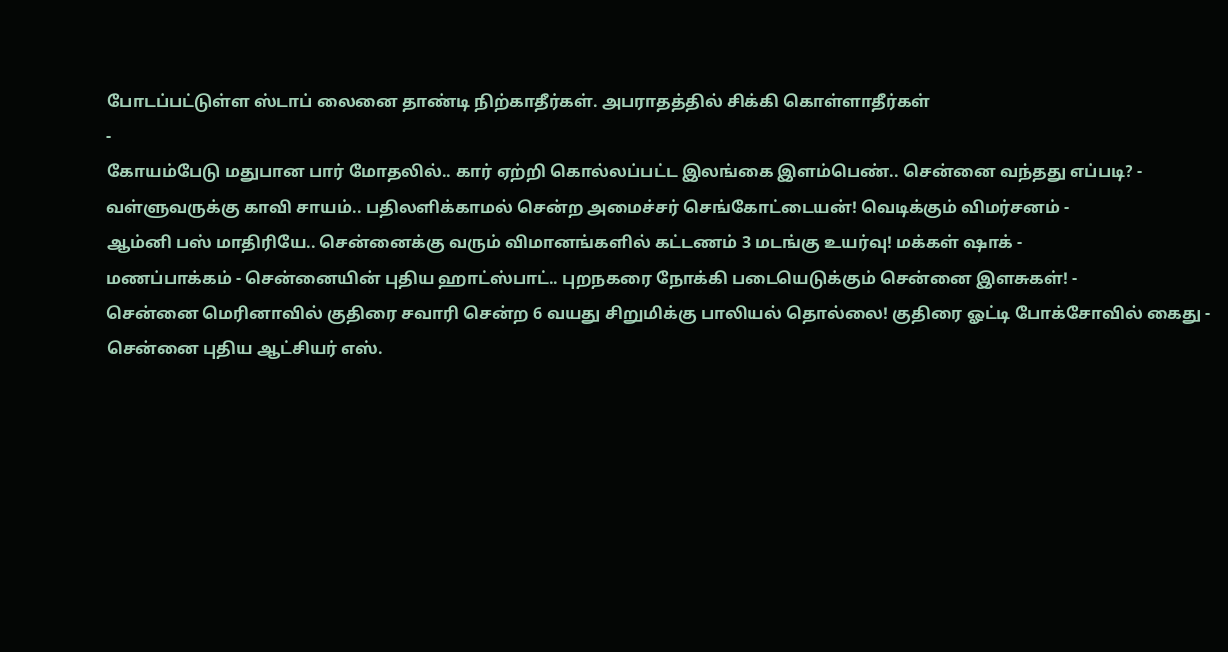போடப்பட்டுள்ள ஸ்டாப் லைனை தாண்டி நிற்காதீர்கள். அபராதத்தில் சிக்கி கொள்ளாதீர்கள்
-
கோயம்பேடு மதுபான பார் மோதலில்.. கார் ஏற்றி கொல்லப்பட்ட இலங்கை இளம்பெண்.. சென்னை வந்தது எப்படி? -
வள்ளுவருக்கு காவி சாயம்.. பதிலளிக்காமல் சென்ற அமைச்சர் செங்கோட்டையன்! வெடிக்கும் விமர்சனம் -
ஆம்னி பஸ் மாதிரியே.. சென்னைக்கு வரும் விமானங்களில் கட்டணம் 3 மடங்கு உயர்வு! மக்கள் ஷாக் -
மணப்பாக்கம் - சென்னையின் புதிய ஹாட்ஸ்பாட்.. புறநகரை நோக்கி படையெடுக்கும் சென்னை இளசுகள்! -
சென்னை மெரினாவில் குதிரை சவாரி சென்ற 6 வயது சிறுமிக்கு பாலியல் தொல்லை! குதிரை ஓட்டி போக்சோவில் கைது -
சென்னை புதிய ஆட்சியர் எஸ்.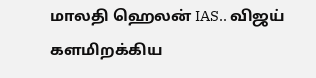மாலதி ஹெலன் IAS.. விஜய் களமிறக்கிய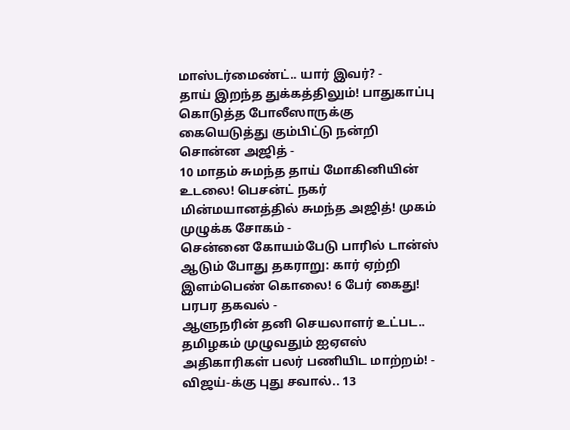மாஸ்டர்மைண்ட்.. யார் இவர்? -
தாய் இறந்த துக்கத்திலும்! பாதுகாப்பு கொடுத்த போலீஸாருக்கு கையெடுத்து கும்பிட்டு நன்றி சொன்ன அஜித் -
10 மாதம் சுமந்த தாய் மோகினியின் உடலை! பெசன்ட் நகர் மின்மயானத்தில் சுமந்த அஜித்! முகம் முழுக்க சோகம் -
சென்னை கோயம்பேடு பாரில் டான்ஸ் ஆடும் போது தகராறு: கார் ஏற்றி இளம்பெண் கொலை! 6 பேர் கைது! பரபர தகவல் -
ஆளுநரின் தனி செயலாளர் உட்பட.. தமிழகம் முழுவதும் ஐஏஎஸ் அதிகாரிகள் பலர் பணியிட மாற்றம்! -
விஜய்-க்கு புது சவால்.. 13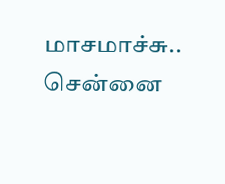மாசமாச்சு.. சென்னை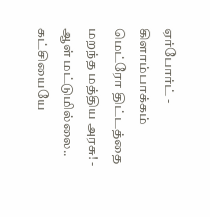ஏர்போர்ட் - கிளாம்பாக்கம் மெட்ரோ திட்டத்தை மறந்த மத்திய அரசு! -
ஆள் மட்டுமில்லை.. கட்சியையே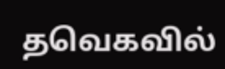தவெகவில்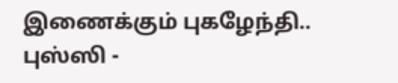இணைக்கும் புகழேந்தி.. புஸ்ஸி -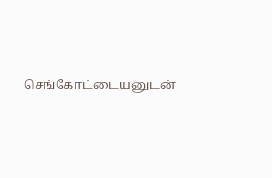செங்கோட்டையனுடன்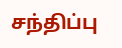சந்திப்பு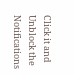Click it and Unblock the Notifications